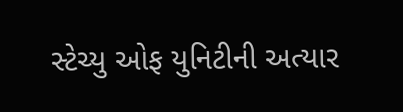સ્ટેચ્યુ ઓફ યુનિટીની અત્યાર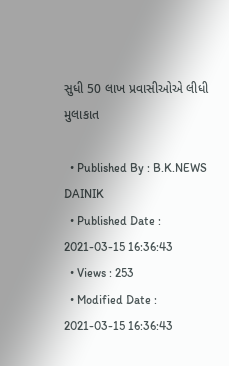સુધી 50 લાખ પ્રવાસીઓએ લીધી મુલાકાત

  • Published By : B.K.NEWS DAINIK
  • Published Date : 2021-03-15 16:36:43
  • Views : 253
  • Modified Date : 2021-03-15 16:36:43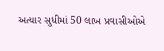અત્યાર સુધીમાં 50 લાખ પ્રવાસીઓએ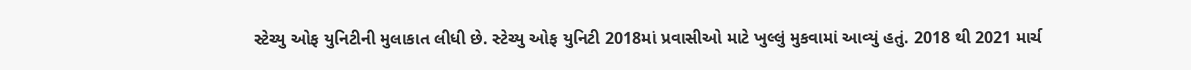સ્ટેચ્યુ ઓફ યુનિટીની મુલાકાત લીધી છે. સ્ટેચ્યુ ઓફ યુનિટી 2018માં પ્રવાસીઓ માટે ખુલ્લું મુકવામાં આવ્યું હતું. 2018 થી 2021 માર્ચ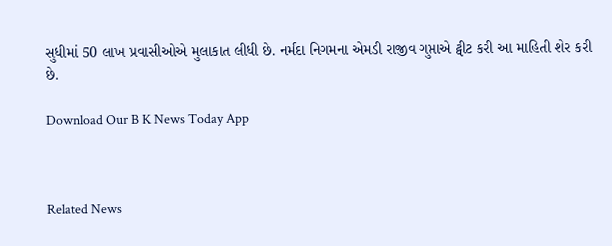સુધીમાં 50 લાખ પ્રવાસીઓએ મુલાકાત લીધી છે. નર્મદા નિગમના એમડી રાજીવ ગુપ્તાએ ટ્વીટ કરી આ માહિતી શેર કરી છે.

Download Our B K News Today App



Related News